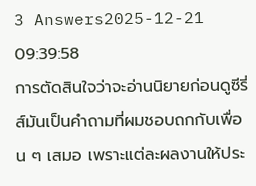3 Answers2025-12-21 09:39:58
การตัดสินใจว่าจะอ่านนิยายก่อนดูซีรี่ส์มันเป็นคำถามที่ผมชอบถกกับเพื่อน ๆ เสมอ เพราะแต่ละผลงานให้ประ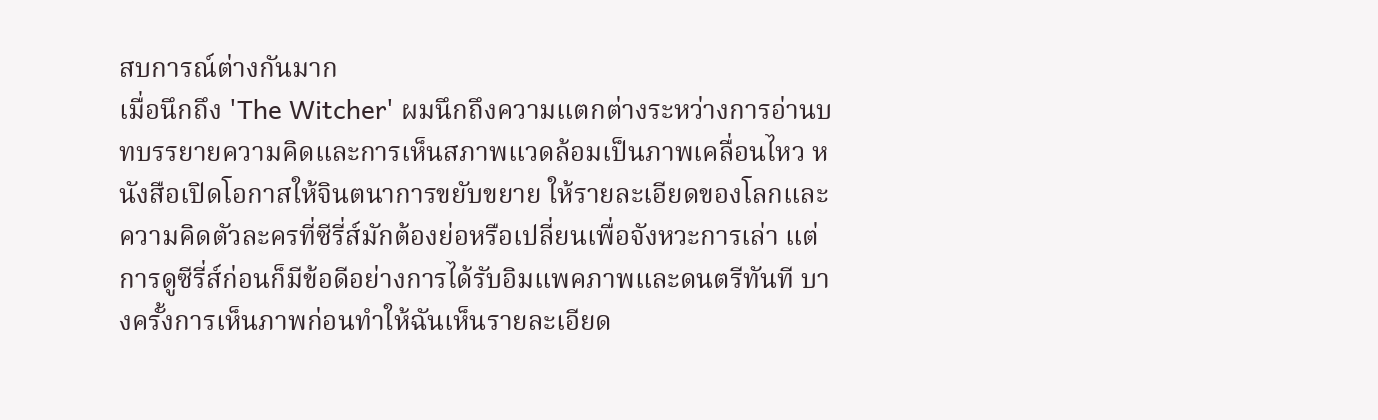สบการณ์ต่างกันมาก
เมื่อนึกถึง 'The Witcher' ผมนึกถึงความแตกต่างระหว่างการอ่านบทบรรยายความคิดและการเห็นสภาพแวดล้อมเป็นภาพเคลื่อนไหว หนังสือเปิดโอกาสให้จินตนาการขยับขยาย ให้รายละเอียดของโลกและความคิดตัวละครที่ซีรี่ส์มักต้องย่อหรือเปลี่ยนเพื่อจังหวะการเล่า แต่การดูซีรี่ส์ก่อนก็มีข้อดีอย่างการได้รับอิมแพคภาพและดนตรีทันที บางครั้งการเห็นภาพก่อนทำให้ฉันเห็นรายละเอียด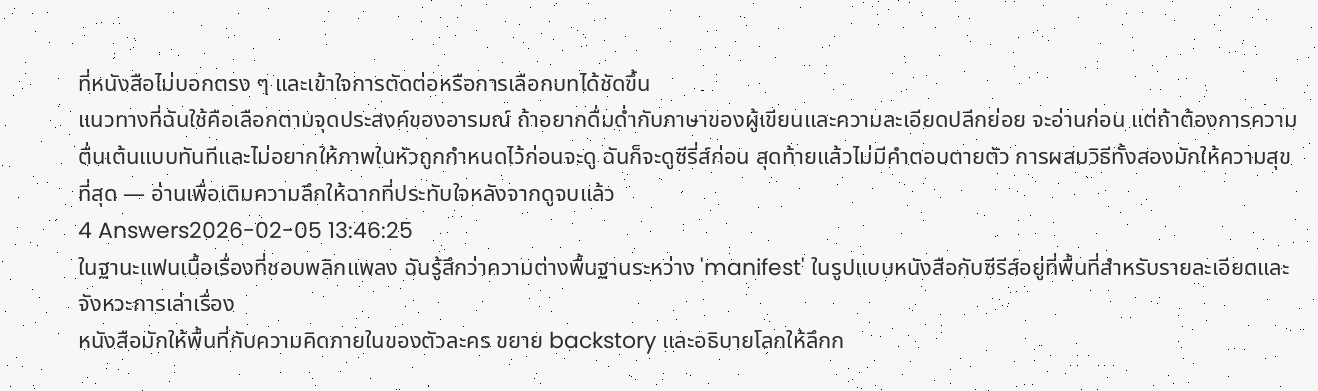ที่หนังสือไม่บอกตรง ๆ และเข้าใจการตัดต่อหรือการเลือกบทได้ชัดขึ้น
แนวทางที่ฉันใช้คือเลือกตามจุดประสงค์ของอารมณ์ ถ้าอยากดื่มด่ำกับภาษาของผู้เขียนและความละเอียดปลีกย่อย จะอ่านก่อน แต่ถ้าต้องการความตื่นเต้นแบบทันทีและไม่อยากให้ภาพในหัวถูกกำหนดไว้ก่อนจะดู ฉันก็จะดูซีรี่ส์ก่อน สุดท้ายแล้วไม่มีคำตอบตายตัว การผสมวิธีทั้งสองมักให้ความสุขที่สุด — อ่านเพื่อเติมความลึกให้ฉากที่ประทับใจหลังจากดูจบแล้ว
4 Answers2026-02-05 13:46:25
ในฐานะแฟนเนื้อเรื่องที่ชอบพลิกแพลง ฉันรู้สึกว่าความต่างพื้นฐานระหว่าง 'manifest' ในรูปแบบหนังสือกับซีรีส์อยู่ที่พื้นที่สำหรับรายละเอียดและจังหวะการเล่าเรื่อง
หนังสือมักให้พื้นที่กับความคิดภายในของตัวละคร ขยาย backstory และอธิบายโลกให้ลึกก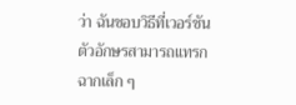ว่า ฉันชอบวิธีที่เวอร์ชันตัวอักษรสามารถแทรกฉากเล็ก ๆ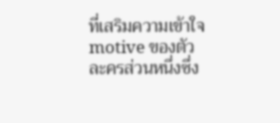ที่เสริมความเข้าใจ motive ของตัวละครส่วนหนึ่งซึ่ง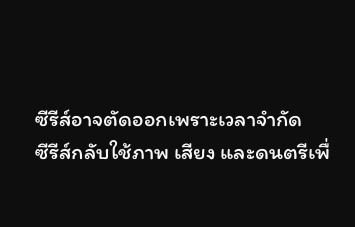ซีรีส์อาจตัดออกเพราะเวลาจำกัด
ซีรีส์กลับใช้ภาพ เสียง และดนตรีเพื่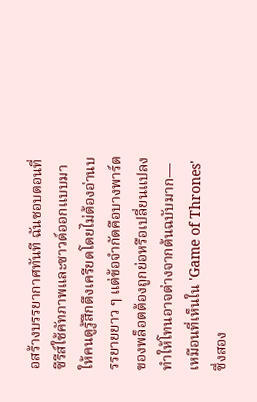อสร้างบรรยากาศทันที ฉันชอบตอนที่ซีรีส์ใช้คัทภาพและซาวด์ออกแบบมาให้คนดูรู้สึกตึงเครียดโดยไม่ต้องอ่านบรรยายยาว ๆ แต่ข้อจำกัดคือบางพาร์ตของพล็อตต้องถูกย่อหรือเปลี่ยนแปลง ทำให้โทนอาจต่างจากต้นฉบับมาก—เหมือนที่เห็นใน 'Game of Thrones' ซึ่งสอง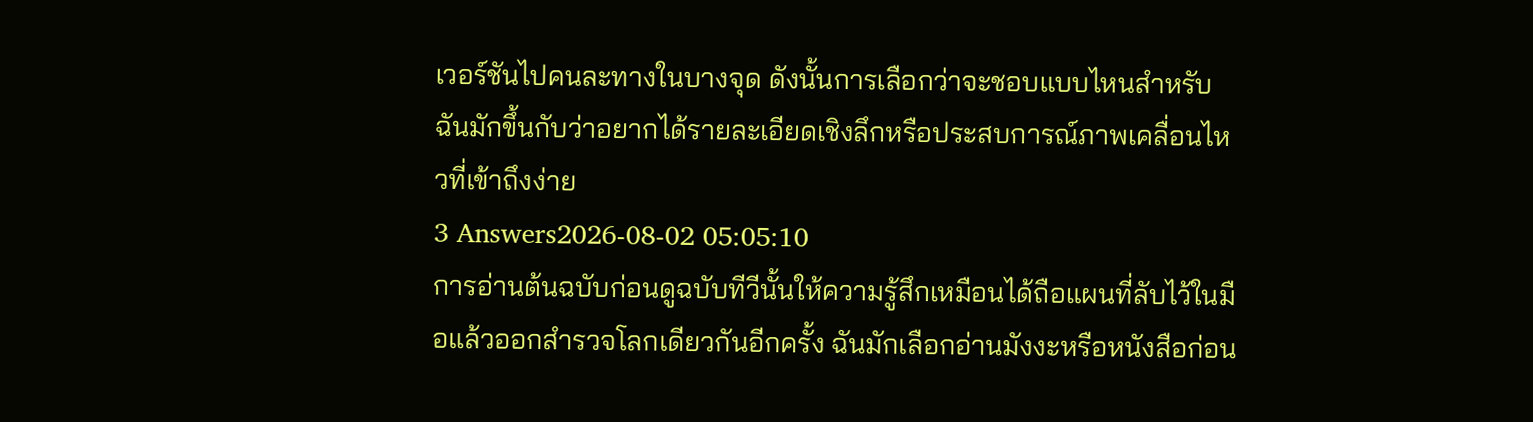เวอร์ชันไปคนละทางในบางจุด ดังนั้นการเลือกว่าจะชอบแบบไหนสำหรับฉันมักขึ้นกับว่าอยากได้รายละเอียดเชิงลึกหรือประสบการณ์ภาพเคลื่อนไหวที่เข้าถึงง่าย
3 Answers2026-08-02 05:05:10
การอ่านต้นฉบับก่อนดูฉบับทีวีนั้นให้ความรู้สึกเหมือนได้ถือแผนที่ลับไว้ในมือแล้วออกสำรวจโลกเดียวกันอีกครั้ง ฉันมักเลือกอ่านมังงะหรือหนังสือก่อน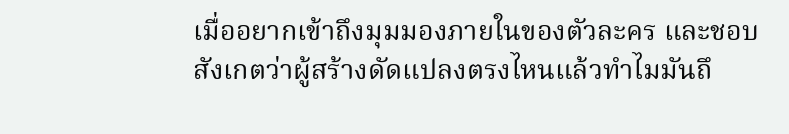เมื่ออยากเข้าถึงมุมมองภายในของตัวละคร และชอบสังเกตว่าผู้สร้างดัดแปลงตรงไหนแล้วทำไมมันถึ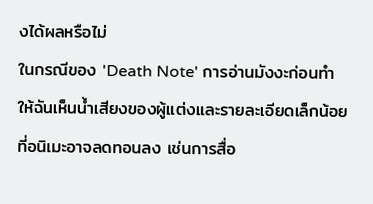งได้ผลหรือไม่
ในกรณีของ 'Death Note' การอ่านมังงะก่อนทำให้ฉันเห็นน้ำเสียงของผู้แต่งและรายละเอียดเล็กน้อยที่อนิเมะอาจลดทอนลง เช่นการสื่อ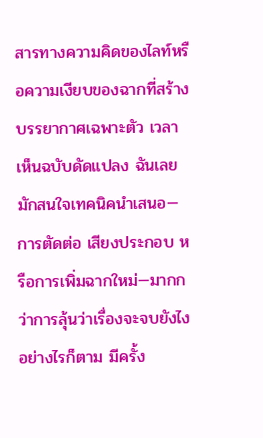สารทางความคิดของไลท์หรือความเงียบของฉากที่สร้างบรรยากาศเฉพาะตัว เวลาเห็นฉบับดัดแปลง ฉันเลยมักสนใจเทคนิคนำเสนอ—การตัดต่อ เสียงประกอบ หรือการเพิ่มฉากใหม่—มากกว่าการลุ้นว่าเรื่องจะจบยังไง
อย่างไรก็ตาม มีครั้ง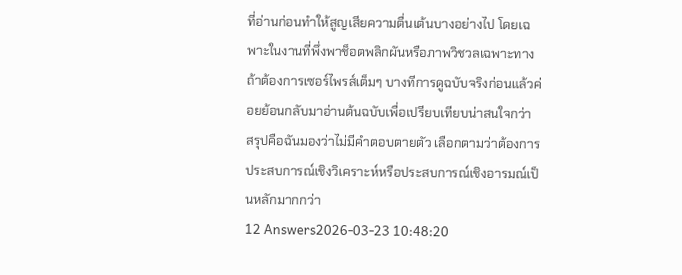ที่อ่านก่อนทำให้สูญเสียความตื่นเต้นบางอย่างไป โดยเฉพาะในงานที่พึ่งพาช็อตพลิกผันหรือภาพวิชวลเฉพาะทาง ถ้าต้องการเซอร์ไพรส์เต็มๆ บางทีการดูฉบับจริงก่อนแล้วค่อยย้อนกลับมาอ่านต้นฉบับเพื่อเปรียบเทียบน่าสนใจกว่า สรุปคือฉันมองว่าไม่มีคำตอบตายตัว เลือกตามว่าต้องการประสบการณ์เชิงวิเคราะห์หรือประสบการณ์เชิงอารมณ์เป็นหลักมากกว่า
12 Answers2026-03-23 10:48:20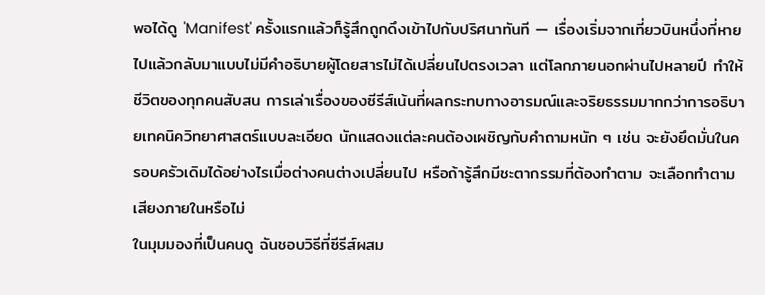พอได้ดู 'Manifest' ครั้งแรกแล้วก็รู้สึกถูกดึงเข้าไปกับปริศนาทันที — เรื่องเริ่มจากเที่ยวบินหนึ่งที่หายไปแล้วกลับมาแบบไม่มีคำอธิบายผู้โดยสารไม่ได้เปลี่ยนไปตรงเวลา แต่โลกภายนอกผ่านไปหลายปี ทำให้ชีวิตของทุกคนสับสน การเล่าเรื่องของซีรีส์เน้นที่ผลกระทบทางอารมณ์และจริยธรรมมากกว่าการอธิบายเทคนิควิทยาศาสตร์แบบละเอียด นักแสดงแต่ละคนต้องเผชิญกับคำถามหนัก ๆ เช่น จะยังยึดมั่นในครอบครัวเดิมได้อย่างไรเมื่อต่างคนต่างเปลี่ยนไป หรือถ้ารู้สึกมีชะตากรรมที่ต้องทำตาม จะเลือกทำตามเสียงภายในหรือไม่
ในมุมมองที่เป็นคนดู ฉันชอบวิธีที่ซีรีส์ผสม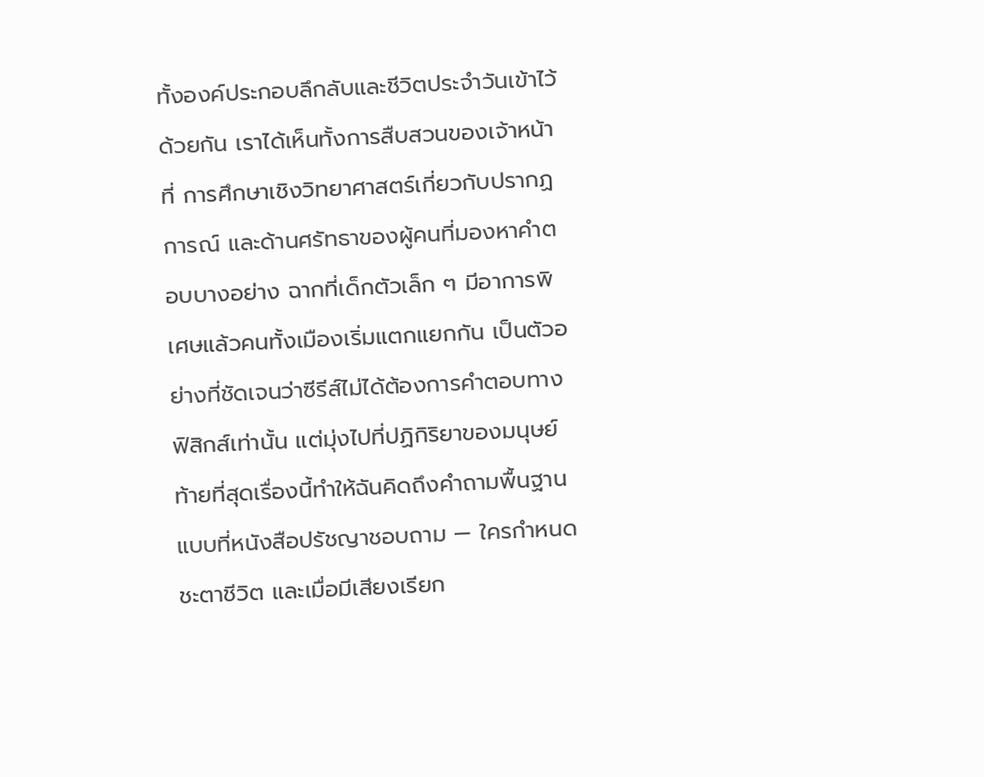ทั้งองค์ประกอบลึกลับและชีวิตประจำวันเข้าไว้ด้วยกัน เราได้เห็นทั้งการสืบสวนของเจ้าหน้าที่ การศึกษาเชิงวิทยาศาสตร์เกี่ยวกับปรากฏการณ์ และด้านศรัทธาของผู้คนที่มองหาคำตอบบางอย่าง ฉากที่เด็กตัวเล็ก ๆ มีอาการพิเศษแล้วคนทั้งเมืองเริ่มแตกแยกกัน เป็นตัวอย่างที่ชัดเจนว่าซีรีส์ไม่ได้ต้องการคำตอบทางฟิสิกส์เท่านั้น แต่มุ่งไปที่ปฏิกิริยาของมนุษย์
ท้ายที่สุดเรื่องนี้ทำให้ฉันคิดถึงคำถามพื้นฐานแบบที่หนังสือปรัชญาชอบถาม — ใครกำหนดชะตาชีวิต และเมื่อมีเสียงเรียก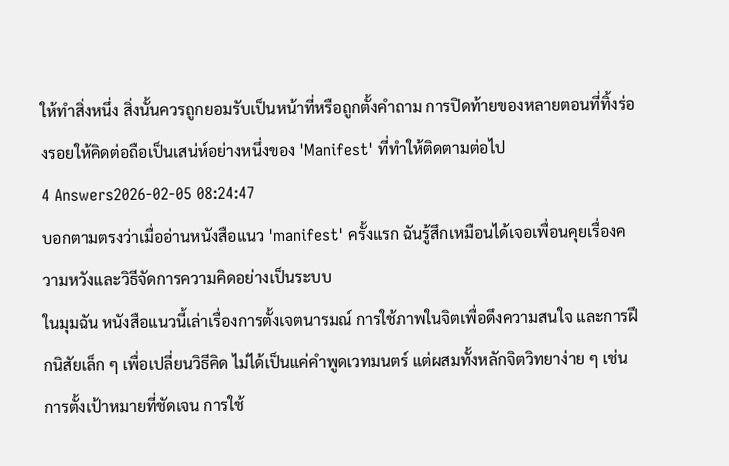ให้ทำสิ่งหนึ่ง สิ่งนั้นควรถูกยอมรับเป็นหน้าที่หรือถูกตั้งคำถาม การปิดท้ายของหลายตอนที่ทิ้งร่องรอยให้คิดต่อถือเป็นเสน่ห์อย่างหนึ่งของ 'Manifest' ที่ทำให้ติดตามต่อไป
4 Answers2026-02-05 08:24:47
บอกตามตรงว่าเมื่ออ่านหนังสือแนว 'manifest' ครั้งแรก ฉันรู้สึกเหมือนได้เจอเพื่อนคุยเรื่องความหวังและวิธีจัดการความคิดอย่างเป็นระบบ
ในมุมฉัน หนังสือแนวนี้เล่าเรื่องการตั้งเจตนารมณ์ การใช้ภาพในจิตเพื่อดึงความสนใจ และการฝึกนิสัยเล็ก ๆ เพื่อเปลี่ยนวิธีคิด ไม่ได้เป็นแค่คำพูดเวทมนตร์ แต่ผสมทั้งหลักจิตวิทยาง่าย ๆ เช่นการตั้งเป้าหมายที่ชัดเจน การใช้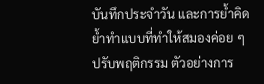บันทึกประจำวัน และการย้ำคิดย้ำทำแบบที่ทำให้สมองค่อย ๆ ปรับพฤติกรรม ตัวอย่างการ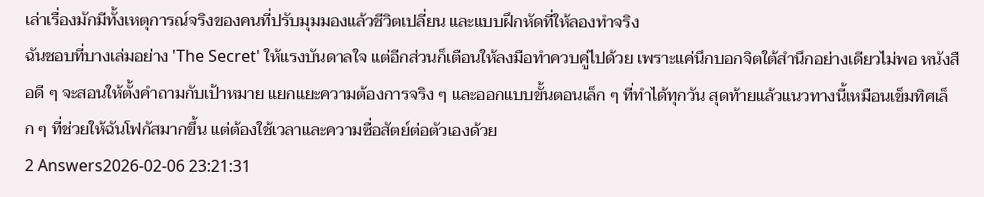เล่าเรื่องมักมีทั้งเหตุการณ์จริงของคนที่ปรับมุมมองแล้วชีวิตเปลี่ยน และแบบฝึกหัดที่ให้ลองทำจริง
ฉันชอบที่บางเล่มอย่าง 'The Secret' ให้แรงบันดาลใจ แต่อีกส่วนก็เตือนให้ลงมือทำควบคู่ไปด้วย เพราะแค่นึกบอกจิตใต้สำนึกอย่างเดียวไม่พอ หนังสือดี ๆ จะสอนให้ตั้งคำถามกับเป้าหมาย แยกแยะความต้องการจริง ๆ และออกแบบขั้นตอนเล็ก ๆ ที่ทำได้ทุกวัน สุดท้ายแล้วแนวทางนี้เหมือนเข็มทิศเล็ก ๆ ที่ช่วยให้ฉันโฟกัสมากขึ้น แต่ต้องใช้เวลาและความซื่อสัตย์ต่อตัวเองด้วย
2 Answers2026-02-06 23:21:31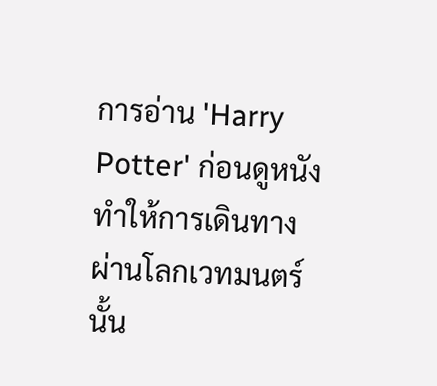การอ่าน 'Harry Potter' ก่อนดูหนังทำให้การเดินทางผ่านโลกเวทมนตร์นั้น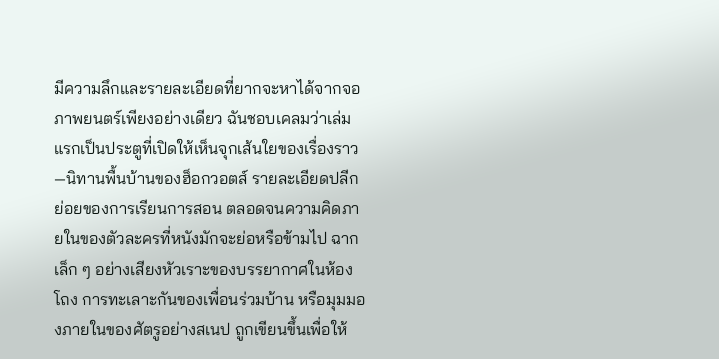มีความลึกและรายละเอียดที่ยากจะหาได้จากจอภาพยนตร์เพียงอย่างเดียว ฉันชอบเคลมว่าเล่มแรกเป็นประตูที่เปิดให้เห็นจุกเส้นใยของเรื่องราว—นิทานพื้นบ้านของฮ็อกวอตส์ รายละเอียดปลีกย่อยของการเรียนการสอน ตลอดจนความคิดภายในของตัวละครที่หนังมักจะย่อหรือข้ามไป ฉากเล็ก ๆ อย่างเสียงหัวเราะของบรรยากาศในห้องโถง การทะเลาะกันของเพื่อนร่วมบ้าน หรือมุมมองภายในของศัตรูอย่างสเนป ถูกเขียนขึ้นเพื่อให้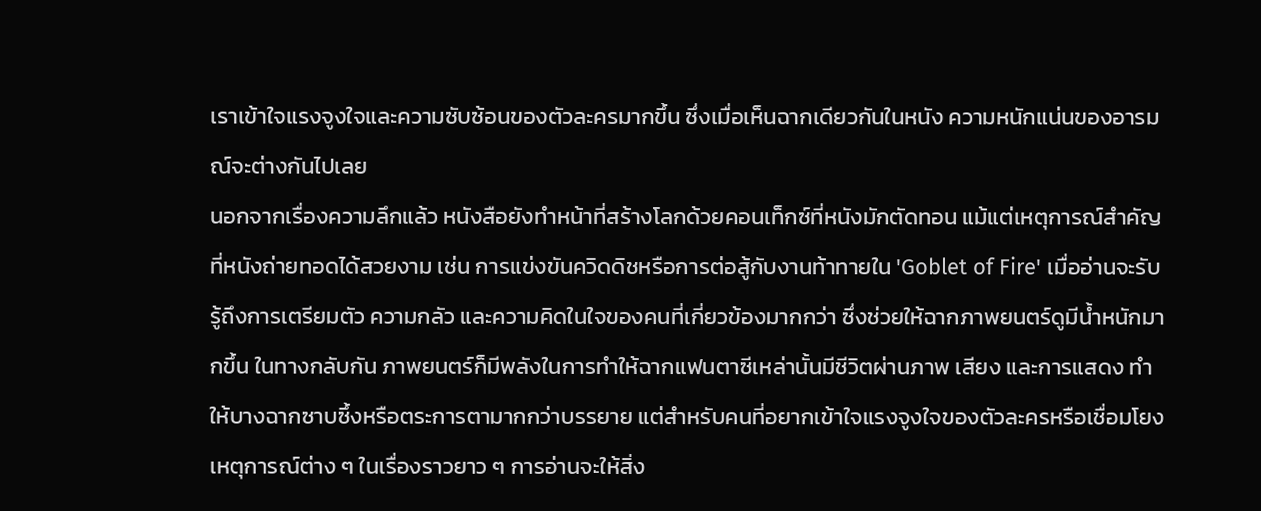เราเข้าใจแรงจูงใจและความซับซ้อนของตัวละครมากขึ้น ซึ่งเมื่อเห็นฉากเดียวกันในหนัง ความหนักแน่นของอารมณ์จะต่างกันไปเลย
นอกจากเรื่องความลึกแล้ว หนังสือยังทำหน้าที่สร้างโลกด้วยคอนเท็กซ์ที่หนังมักตัดทอน แม้แต่เหตุการณ์สำคัญที่หนังถ่ายทอดได้สวยงาม เช่น การแข่งขันควิดดิชหรือการต่อสู้กับงานท้าทายใน 'Goblet of Fire' เมื่ออ่านจะรับรู้ถึงการเตรียมตัว ความกลัว และความคิดในใจของคนที่เกี่ยวข้องมากกว่า ซึ่งช่วยให้ฉากภาพยนตร์ดูมีน้ำหนักมากขึ้น ในทางกลับกัน ภาพยนตร์ก็มีพลังในการทำให้ฉากแฟนตาซีเหล่านั้นมีชีวิตผ่านภาพ เสียง และการแสดง ทำให้บางฉากซาบซึ้งหรือตระการตามากกว่าบรรยาย แต่สำหรับคนที่อยากเข้าใจแรงจูงใจของตัวละครหรือเชื่อมโยงเหตุการณ์ต่าง ๆ ในเรื่องราวยาว ๆ การอ่านจะให้สิ่ง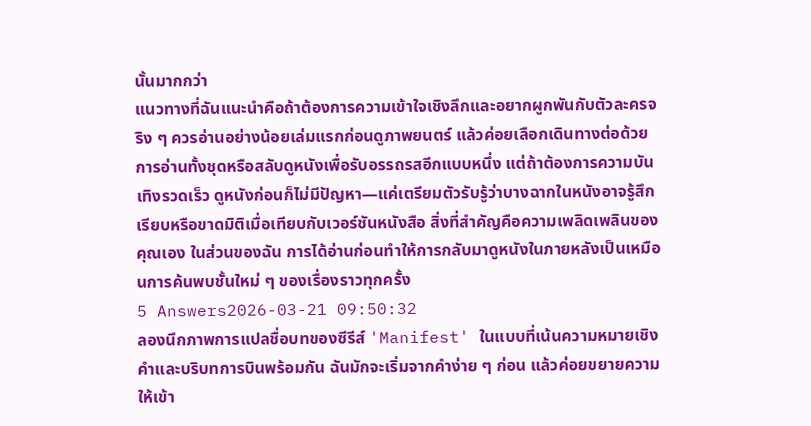นั้นมากกว่า
แนวทางที่ฉันแนะนำคือถ้าต้องการความเข้าใจเชิงลึกและอยากผูกพันกับตัวละครจริง ๆ ควรอ่านอย่างน้อยเล่มแรกก่อนดูภาพยนตร์ แล้วค่อยเลือกเดินทางต่อด้วยการอ่านทั้งชุดหรือสลับดูหนังเพื่อรับอรรถรสอีกแบบหนึ่ง แต่ถ้าต้องการความบันเทิงรวดเร็ว ดูหนังก่อนก็ไม่มีปัญหา—แค่เตรียมตัวรับรู้ว่าบางฉากในหนังอาจรู้สึกเรียบหรือขาดมิติเมื่อเทียบกับเวอร์ชันหนังสือ สิ่งที่สำคัญคือความเพลิดเพลินของคุณเอง ในส่วนของฉัน การได้อ่านก่อนทำให้การกลับมาดูหนังในภายหลังเป็นเหมือนการค้นพบชั้นใหม่ ๆ ของเรื่องราวทุกครั้ง
5 Answers2026-03-21 09:50:32
ลองนึกภาพการแปลชื่อบทของซีรีส์ 'Manifest' ในแบบที่เน้นความหมายเชิงคำและบริบทการบินพร้อมกัน ฉันมักจะเริ่มจากคำง่าย ๆ ก่อน แล้วค่อยขยายความให้เข้า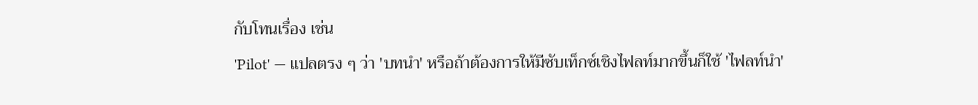กับโทนเรื่อง เช่น
'Pilot' — แปลตรง ๆ ว่า 'บทนำ' หรือถ้าต้องการให้มีซับเท็กซ์เชิงไฟลท์มากขึ้นก็ใช้ 'ไฟลท์นำ'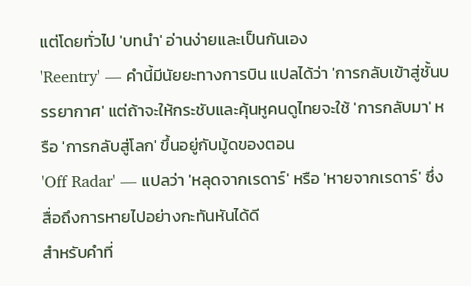แต่โดยทั่วไป 'บทนำ' อ่านง่ายและเป็นกันเอง
'Reentry' — คำนี้มีนัยยะทางการบิน แปลได้ว่า 'การกลับเข้าสู่ชั้นบรรยากาศ' แต่ถ้าจะให้กระชับและคุ้นหูคนดูไทยจะใช้ 'การกลับมา' หรือ 'การกลับสู่โลก' ขึ้นอยู่กับมู้ดของตอน
'Off Radar' — แปลว่า 'หลุดจากเรดาร์' หรือ 'หายจากเรดาร์' ซึ่งสื่อถึงการหายไปอย่างกะทันหันได้ดี
สำหรับคำที่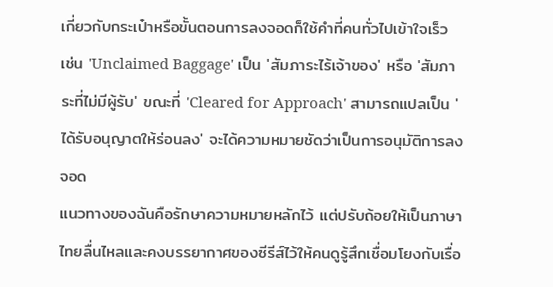เกี่ยวกับกระเป๋าหรือขั้นตอนการลงจอดก็ใช้คำที่คนทั่วไปเข้าใจเร็ว เช่น 'Unclaimed Baggage' เป็น 'สัมภาระไร้เจ้าของ' หรือ 'สัมภาระที่ไม่มีผู้รับ' ขณะที่ 'Cleared for Approach' สามารถแปลเป็น 'ได้รับอนุญาตให้ร่อนลง' จะได้ความหมายชัดว่าเป็นการอนุมัติการลงจอด
แนวทางของฉันคือรักษาความหมายหลักไว้ แต่ปรับถ้อยให้เป็นภาษาไทยลื่นไหลและคงบรรยากาศของซีรีส์ไว้ให้คนดูรู้สึกเชื่อมโยงกับเรื่อ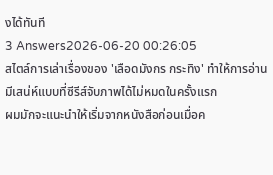งได้ทันที
3 Answers2026-06-20 00:26:05
สไตล์การเล่าเรื่องของ 'เลือดมังกร กระทิง' ทำให้การอ่านมีเสน่ห์แบบที่ซีรีส์จับภาพได้ไม่หมดในครั้งแรก
ผมมักจะแนะนำให้เริ่มจากหนังสือก่อนเมื่อค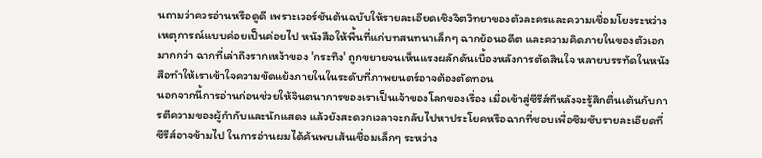นถามว่าควรอ่านหรือดูดี เพราะเวอร์ชันต้นฉบับให้รายละเอียดเชิงจิตวิทยาของตัวละครและความเชื่อมโยงระหว่างเหตุการณ์แบบค่อยเป็นค่อยไป หนังสือให้พื้นที่แก่บทสนทนาเล็กๆ ฉากย้อนอดีต และความคิดภายในของตัวเอกมากกว่า ฉากที่เล่าถึงรากเหง้าของ 'กระทิง' ถูกขยายจนเห็นแรงผลักดันเบื้องหลังการตัดสินใจ หลายบรรทัดในหนังสือทำให้เราเข้าใจความขัดแย้งภายในในระดับที่ภาพยนตร์อาจต้องตัดทอน
นอกจากนี้การอ่านก่อนช่วยให้จินตนาการของเราเป็นเจ้าของโลกของเรื่อง เมื่อเข้าสู่ซีรีส์ทีหลังจะรู้สึกตื่นเต้นกับการตีความของผู้กำกับและนักแสดง แล้วยังสะดวกเวลาจะกลับไปหาประโยคหรือฉากที่ชอบเพื่อซึมซับรายละเอียดที่ซีรีส์อาจข้ามไป ในการอ่านผมได้ค้นพบเส้นเชื่อมเล็กๆ ระหว่าง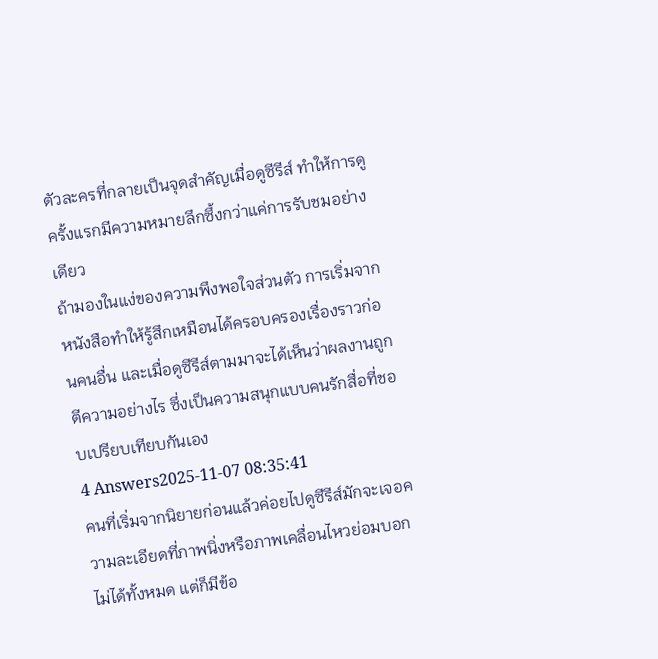ตัวละครที่กลายเป็นจุดสำคัญเมื่อดูซีรีส์ ทำให้การดูครั้งแรกมีความหมายลึกซึ้งกว่าแค่การรับชมอย่างเดียว
ถ้ามองในแง่ของความพึงพอใจส่วนตัว การเริ่มจากหนังสือทำให้รู้สึกเหมือนได้ครอบครองเรื่องราวก่อนคนอื่น และเมื่อดูซีรีส์ตามมาจะได้เห็นว่าผลงานถูกตีความอย่างไร ซึ่งเป็นความสนุกแบบคนรักสื่อที่ชอบเปรียบเทียบกันเอง
4 Answers2025-11-07 08:35:41
คนที่เริ่มจากนิยายก่อนแล้วค่อยไปดูซีรีส์มักจะเจอความละเอียดที่ภาพนิ่งหรือภาพเคลื่อนไหวย่อมบอกไม่ได้ทั้งหมด แต่ก็มีข้อ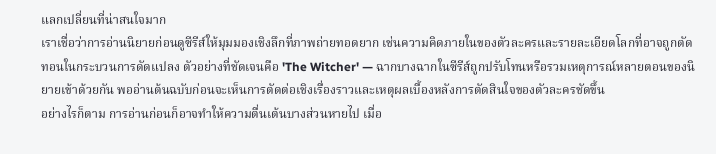แลกเปลี่ยนที่น่าสนใจมาก
เราเชื่อว่าการอ่านนิยายก่อนดูซีรีส์ให้มุมมองเชิงลึกที่ภาพถ่ายทอดยาก เช่นความคิดภายในของตัวละครและรายละเอียดโลกที่อาจถูกตัดทอนในกระบวนการดัดแปลง ตัวอย่างที่ชัดเจนคือ 'The Witcher' — ฉากบางฉากในซีรีส์ถูกปรับโทนหรือรวมเหตุการณ์หลายตอนของนิยายเข้าด้วยกัน พออ่านต้นฉบับก่อนจะเห็นการตัดต่อเชิงเรื่องราวและเหตุผลเบื้องหลังการตัดสินใจของตัวละครชัดขึ้น
อย่างไรก็ตาม การอ่านก่อนก็อาจทำให้ความตื่นเต้นบางส่วนหายไป เมื่อ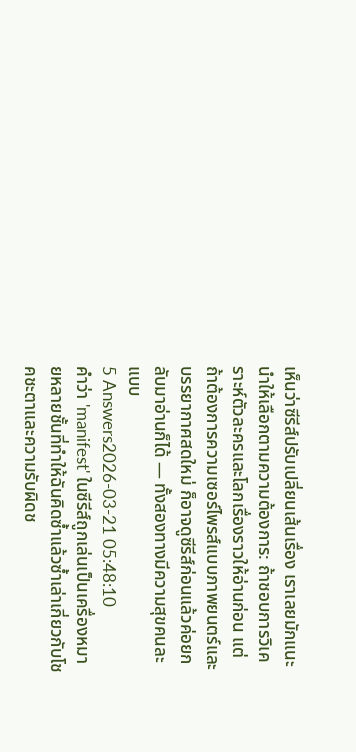เห็นว่าซีรีส์ปรับเปลี่ยนเส้นเรื่อง เราเลยมักแนะนำให้เลือกตามความต้องการ: ถ้าชอบการวิเคราะห์ตัวละครและโลกเรื่องราวให้อ่านก่อน แต่ถ้าต้องการความเซอร์ไพรส์แบบภาพยนตร์และบรรยากาศสดใหม่ ก็อาจดูซีรีส์ก่อนแล้วค่อยกลับมาอ่านก็ได้ — ทั้งสองทางมีความสุขคนละแบบ
5 Answers2026-03-21 05:48:10
คำว่า 'manifest' ในซีรีส์ถูกเล่นเป็นเครื่องหมายหลายชั้นที่ทำให้ฉันคิดซ้ำแล้วซ้ำเล่าเกี่ยวกับโชคชะตาและความรับผิดช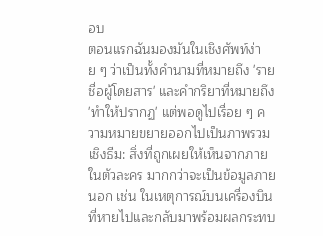อบ
ตอนแรกฉันมองมันในเชิงศัพท์ง่าย ๆ ว่าเป็นทั้งคำนามที่หมายถึง 'รายชื่อผู้โดยสาร' และคำกริยาที่หมายถึง 'ทำให้ปรากฏ' แต่พอดูไปเรื่อย ๆ ความหมายขยายออกไปเป็นภาพรวมเชิงธีม: สิ่งที่ถูกเผยให้เห็นจากภายในตัวละคร มากกว่าจะเป็นข้อมูลภายนอก เช่น ในเหตุการณ์บนเครื่องบินที่หายไปและกลับมาพร้อมผลกระทบ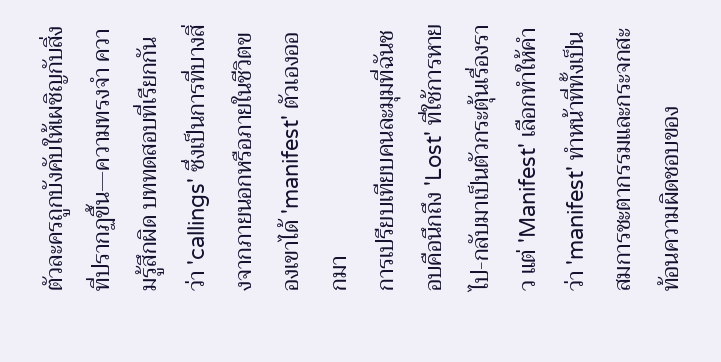ตัวละครถูกบังคับให้เผชิญกับสิ่งที่ปรากฏขึ้น—ความทรงจำ ความรู้สึกผิด บททดสอบที่เรียกกันว่า 'callings' ซึ่งเป็นการที่บางสิ่งจากภายนอกหรือภายในชีวิตของเขาได้ 'manifest' ตัวเองออกมา
การเปรียบเทียบคนละมุมที่ฉันชอบคือนึกถึง 'Lost' ที่ใช้การหายไป-กลับมาเป็นตัวกระตุ้นเรื่องราว แต่ 'Manifest' เลือกทำให้คำว่า 'manifest' ทำหน้าที่ทั้งเป็นสมการชะตากรรมและกระจกสะท้อนความผิดชอบของ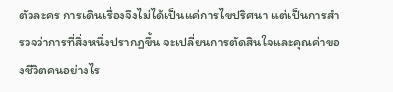ตัวละคร การเดินเรื่องจึงไม่ได้เป็นแค่การไขปริศนา แต่เป็นการสำรวจว่าการที่สิ่งหนึ่งปรากฏขึ้น จะเปลี่ยนการตัดสินใจและคุณค่าของชีวิตคนอย่างไร